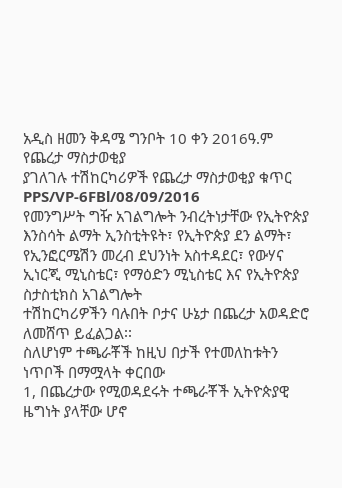አዲስ ዘመን ቅዳሜ ግንቦት 10 ቀን 2016ዓ.ም
የጨረታ ማስታወቂያ
ያገለገሉ ተሽከርካሪዎች የጨረታ ማስታወቂያ ቁጥር PPS/VP-6FBl/08/09/2016
የመንግሥት ግዥ አገልግሎት ንብረትነታቸው የኢትዮጵያ እንስሳት ልማት ኢንስቲትዩት፣ የኢትዮጵያ ደን ልማት፣
የኢንፎርሜሽን መረብ ደህንነት አስተዳደር፣ የውሃና ኢነርጂ ሚኒስቴር፣ የማዕድን ሚኒስቴር እና የኢትዮጵያ ስታስቲክስ አገልግሎት
ተሽከርካሪዎችን ባሉበት ቦታና ሁኔታ በጨረታ አወዳድሮ ለመሸጥ ይፈልጋል፡፡
ስለሆነም ተጫራቾች ከዚህ በታች የተመለከቱትን ነጥቦች በማሟላት ቀርበው
1, በጨረታው የሚወዳደሩት ተጫራቾች ኢትዮጵያዊ ዜግነት ያላቸው ሆኖ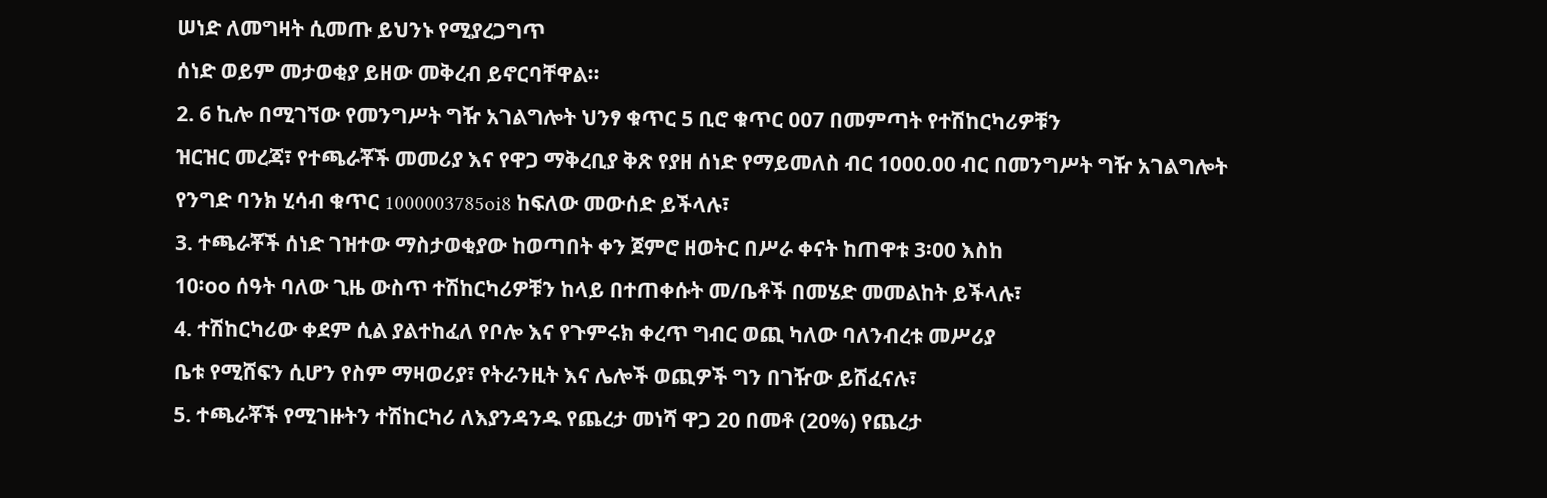ሠነድ ለመግዛት ሲመጡ ይህንኑ የሚያረጋግጥ
ሰነድ ወይም መታወቂያ ይዘው መቅረብ ይኖርባቸዋል፡፡
2. 6 ኪሎ በሚገኘው የመንግሥት ግዥ አገልግሎት ህንፃ ቁጥር 5 ቢሮ ቁጥር 007 በመምጣት የተሽከርካሪዎቹን
ዝርዝር መረጃ፣ የተጫራቾች መመሪያ እና የዋጋ ማቅረቢያ ቅጽ የያዘ ሰነድ የማይመለስ ብር 1000.00 ብር በመንግሥት ግዥ አገልግሎት
የንግድ ባንክ ሂሳብ ቁጥር 1000003785oi8 ከፍለው መውሰድ ይችላሉ፣
3. ተጫራቾች ሰነድ ገዝተው ማስታወቂያው ከወጣበት ቀን ጀምሮ ዘወትር በሥራ ቀናት ከጠዋቱ 3፡00 እስከ
10፡oo ሰዓት ባለው ጊዜ ውስጥ ተሽከርካሪዎቹን ከላይ በተጠቀሱት መ/ቤቶች በመሄድ መመልከት ይችላሉ፣
4. ተሽከርካሪው ቀደም ሲል ያልተከፈለ የቦሎ እና የጉምሩክ ቀረጥ ግብር ወጪ ካለው ባለንብረቱ መሥሪያ
ቤቱ የሚሸፍን ሲሆን የስም ማዛወሪያ፣ የትራንዚት እና ሌሎች ወጪዎች ግን በገዥው ይሸፈናሉ፣
5. ተጫራቾች የሚገዙትን ተሽከርካሪ ለእያንዳንዱ የጨረታ መነሻ ዋጋ 20 በመቶ (20%) የጨረታ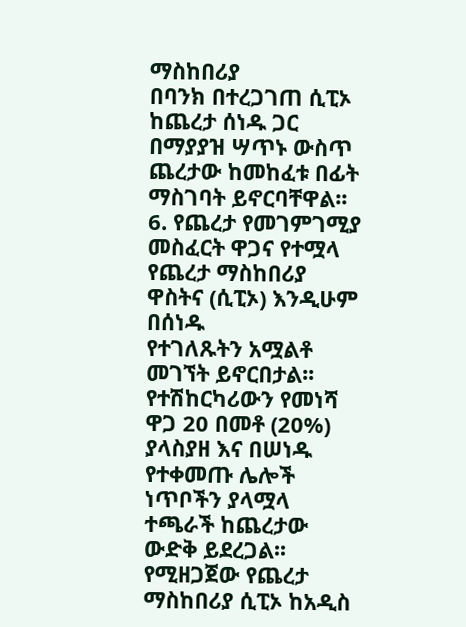ማስከበሪያ
በባንክ በተረጋገጠ ሲፒኦ ከጨረታ ሰነዱ ጋር በማያያዝ ሣጥኑ ውስጥ ጨረታው ከመከፈቱ በፊት ማስገባት ይኖርባቸዋል፡፡
6. የጨረታ የመገምገሚያ መስፈርት ዋጋና የተሟላ የጨረታ ማስከበሪያ ዋስትና (ሲፒኦ) እንዲሁም በሰነዱ
የተገለጹትን አሟልቶ መገኘት ይኖርበታል፡፡ የተሽከርካሪውን የመነሻ ዋጋ 20 በመቶ (20%) ያላስያዘ እና በሠነዱ የተቀመጡ ሌሎች
ነጥቦችን ያላሟላ ተጫራች ከጨረታው ውድቅ ይደረጋል፡፡ የሚዘጋጀው የጨረታ ማስከበሪያ ሲፒኦ ከአዲስ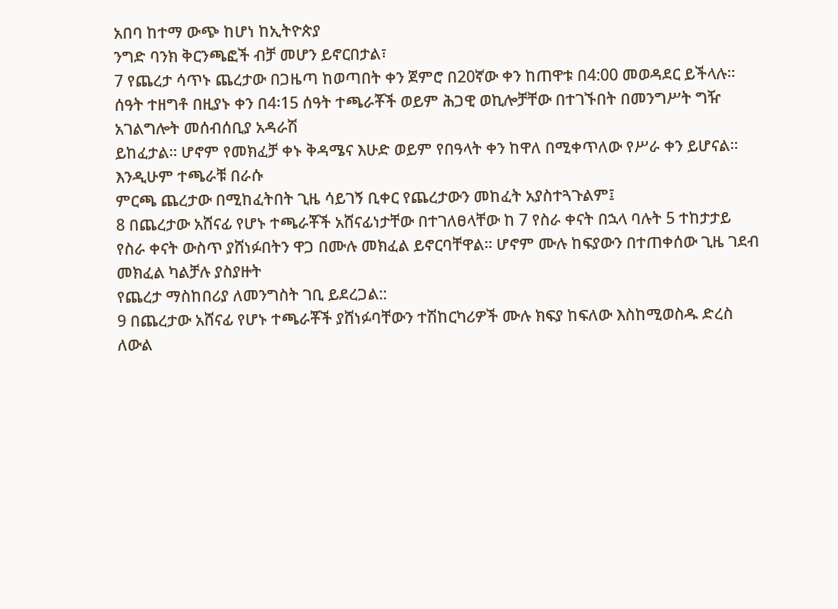አበባ ከተማ ውጭ ከሆነ ከኢትዮጵያ
ንግድ ባንክ ቅርንጫፎች ብቻ መሆን ይኖርበታል፣
7 የጨረታ ሳጥኑ ጨረታው በጋዜጣ ከወጣበት ቀን ጀምሮ በ20ኛው ቀን ከጠዋቱ በ4:00 መወዳደር ይችላሉ።
ሰዓት ተዘግቶ በዚያኑ ቀን በ4፡15 ሰዓት ተጫራቾች ወይም ሕጋዊ ወኪሎቻቸው በተገኙበት በመንግሥት ግዥ አገልግሎት መሰብሰቢያ አዳራሽ
ይከፈታል፡፡ ሆኖም የመክፈቻ ቀኑ ቅዳሜና እሁድ ወይም የበዓላት ቀን ከዋለ በሚቀጥለው የሥራ ቀን ይሆናል፡፡ እንዲሁም ተጫራቹ በራሱ
ምርጫ ጨረታው በሚከፈትበት ጊዜ ሳይገኝ ቢቀር የጨረታውን መከፈት አያስተጓጉልም፤
8 በጨረታው አሸናፊ የሆኑ ተጫራቾች አሸናፊነታቸው በተገለፀላቸው ከ 7 የስራ ቀናት በኋላ ባሉት 5 ተከታታይ
የስራ ቀናት ውስጥ ያሸነፉበትን ዋጋ በሙሉ መክፈል ይኖርባቸዋል። ሆኖም ሙሉ ከፍያውን በተጠቀሰው ጊዜ ገደብ መክፈል ካልቻሉ ያስያዙት
የጨረታ ማስከበሪያ ለመንግስት ገቢ ይደረጋል::
9 በጨረታው አሸናፊ የሆኑ ተጫራቾች ያሸነፉባቸውን ተሽከርካሪዎች ሙሉ ክፍያ ከፍለው እስከሚወስዱ ድረስ
ለውል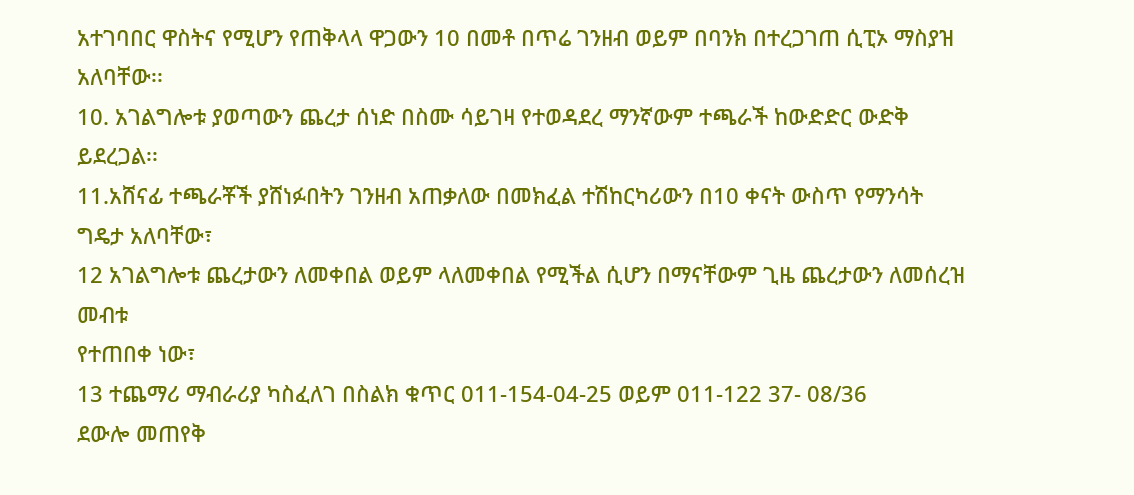አተገባበር ዋስትና የሚሆን የጠቅላላ ዋጋውን 10 በመቶ በጥሬ ገንዘብ ወይም በባንክ በተረጋገጠ ሲፒኦ ማስያዝ አለባቸው፡፡
10. አገልግሎቱ ያወጣውን ጨረታ ሰነድ በስሙ ሳይገዛ የተወዳደረ ማንኛውም ተጫራች ከውድድር ውድቅ ይደረጋል፡፡
11.አሸናፊ ተጫራቾች ያሸነፉበትን ገንዘብ አጠቃለው በመክፈል ተሽከርካሪውን በ10 ቀናት ውስጥ የማንሳት
ግዴታ አለባቸው፣
12 አገልግሎቱ ጨረታውን ለመቀበል ወይም ላለመቀበል የሚችል ሲሆን በማናቸውም ጊዜ ጨረታውን ለመሰረዝ መብቱ
የተጠበቀ ነው፣
13 ተጨማሪ ማብራሪያ ካስፈለገ በስልክ ቁጥር 011-154-04-25 ወይም 011-122 37- 08/36
ደውሎ መጠየቅ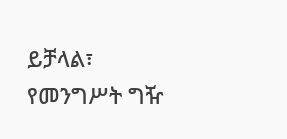ይቻላል፣
የመንግሥት ግዥ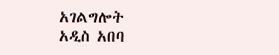አገልግሎት
አዲስ አበባ